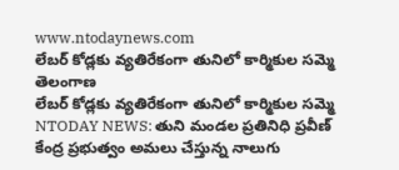www.ntodaynews.com
లేబర్ కోడ్లకు వ్యతిరేకంగా తునిలో కార్మికుల సమ్మె
తెలంగాణ
లేబర్ కోడ్లకు వ్యతిరేకంగా తునిలో కార్మికుల సమ్మె
NTODAY NEWS: తుని మండల ప్రతినిధి ప్రవీణ్
కేంద్ర ప్రభుత్వం అమలు చేస్తున్న నాలుగు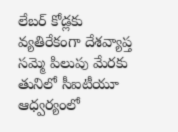లేబర్ కోడ్లకు వ్యతిరేకంగా దేశవ్యాప్త సమ్మె పిలుపు మేరకు తునిలో సీఐటీయూ ఆధ్వర్యంలో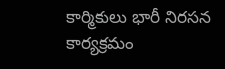కార్మికులు భారీ నిరసన కార్యక్రమం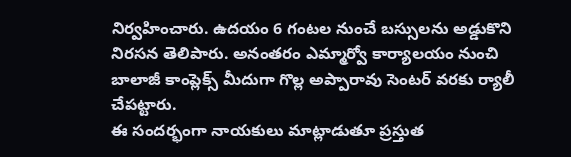నిర్వహించారు. ఉదయం 6 గంటల నుంచే బస్సులను అడ్డుకొని నిరసన తెలిపారు. అనంతరం ఎమ్మార్వో కార్యాలయం నుంచి బాలాజీ కాంప్లెక్స్ మీదుగా గొల్ల అప్పారావు సెంటర్ వరకు ర్యాలీ చేపట్టారు.
ఈ సందర్భంగా నాయకులు మాట్లాడుతూ ప్రస్తుత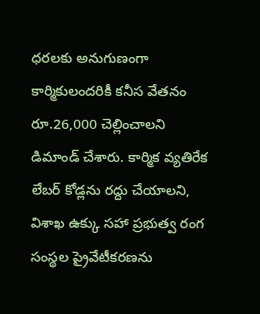ధరలకు అనుగుణంగా కార్మికులందరికీ కనీస వేతనం రూ.26,000 చెల్లించాలని డిమాండ్ చేశారు. కార్మిక వ్యతిరేక లేబర్ కోడ్లను రద్దు చేయాలని, విశాఖ ఉక్కు సహా ప్రభుత్వ రంగ సంస్థల ప్రైవేటీకరణను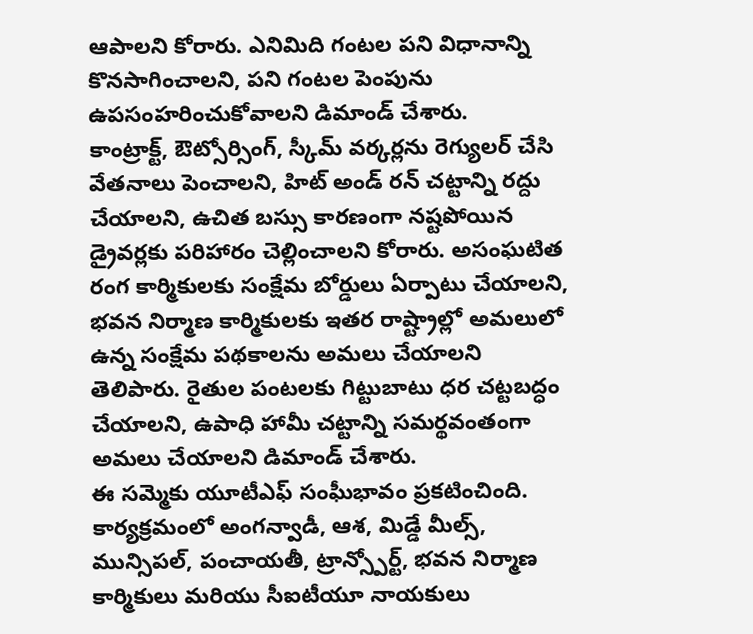ఆపాలని కోరారు. ఎనిమిది గంటల పని విధానాన్ని కొనసాగించాలని, పని గంటల పెంపును ఉపసంహరించుకోవాలని డిమాండ్ చేశారు.
కాంట్రాక్ట్, ఔట్సోర్సింగ్, స్కీమ్ వర్కర్లను రెగ్యులర్ చేసి వేతనాలు పెంచాలని, హిట్ అండ్ రన్ చట్టాన్ని రద్దు చేయాలని, ఉచిత బస్సు కారణంగా నష్టపోయిన డ్రైవర్లకు పరిహారం చెల్లించాలని కోరారు. అసంఘటిత రంగ కార్మికులకు సంక్షేమ బోర్డులు ఏర్పాటు చేయాలని, భవన నిర్మాణ కార్మికులకు ఇతర రాష్ట్రాల్లో అమలులో ఉన్న సంక్షేమ పథకాలను అమలు చేయాలని తెలిపారు. రైతుల పంటలకు గిట్టుబాటు ధర చట్టబద్ధం చేయాలని, ఉపాధి హామీ చట్టాన్ని సమర్థవంతంగా అమలు చేయాలని డిమాండ్ చేశారు.
ఈ సమ్మెకు యూటీఎఫ్ సంఘీభావం ప్రకటించింది. కార్యక్రమంలో అంగన్వాడీ, ఆశ, మిడ్డే మీల్స్, మున్సిపల్, పంచాయతీ, ట్రాన్స్పోర్ట్, భవన నిర్మాణ కార్మికులు మరియు సీఐటీయూ నాయకులు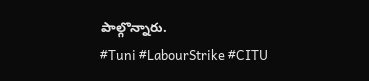పాల్గొన్నారు.
#Tuni #LabourStrike #CITU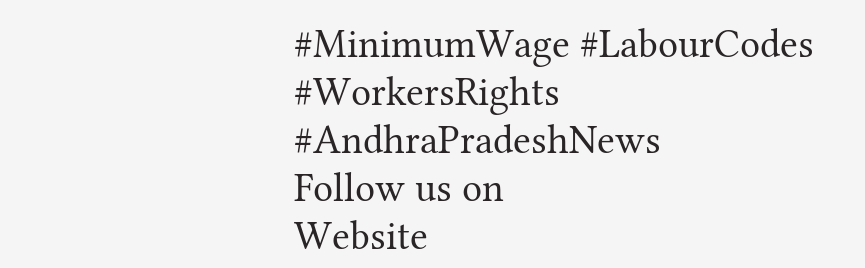#MinimumWage #LabourCodes #WorkersRights #AndhraPradeshNews
Follow us on
Website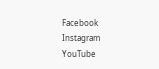Facebook
Instagram
YouTube